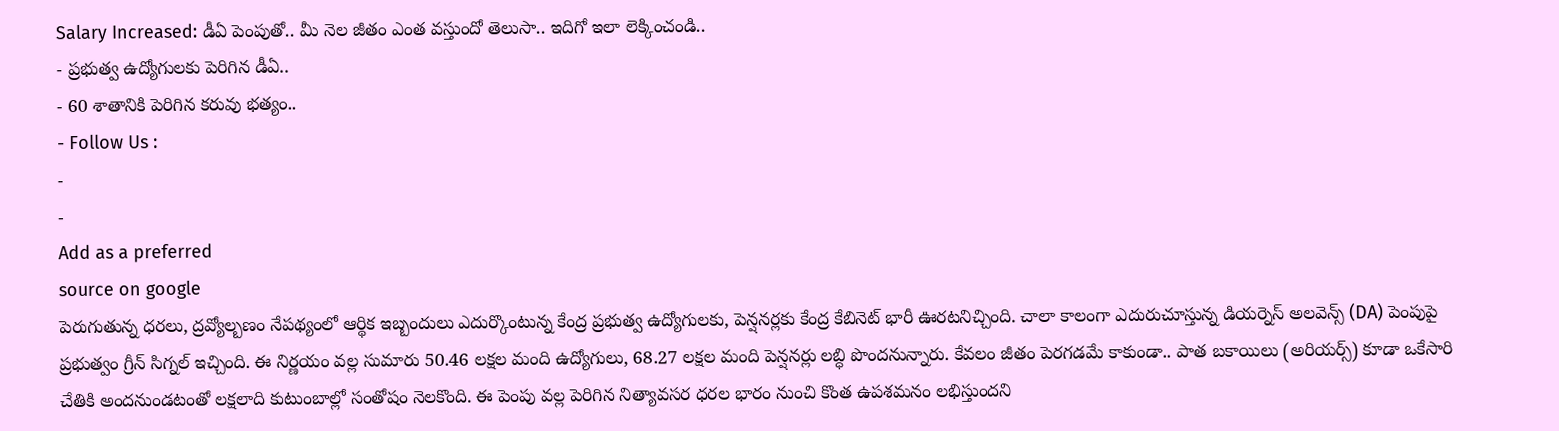Salary Increased: డీఏ పెంపుతో.. మీ నెల జీతం ఎంత వస్తుందో తెలుసా.. ఇదిగో ఇలా లెక్కించండి..
- ప్రభుత్వ ఉద్యోగులకు పెరిగిన డీఏ..
- 60 శాతానికి పెరిగిన కరువు భత్యం..
- Follow Us :
-
-
Add as a preferred
source on google
పెరుగుతున్న ధరలు, ద్రవ్యోల్బణం నేపథ్యంలో ఆర్థిక ఇబ్బందులు ఎదుర్కొంటున్న కేంద్ర ప్రభుత్వ ఉద్యోగులకు, పెన్షనర్లకు కేంద్ర కేబినెట్ భారీ ఊరటనిచ్చింది. చాలా కాలంగా ఎదురుచూస్తున్న డియర్నెస్ అలవెన్స్ (DA) పెంపుపై ప్రభుత్వం గ్రీన్ సిగ్నల్ ఇచ్చింది. ఈ నిర్ణయం వల్ల సుమారు 50.46 లక్షల మంది ఉద్యోగులు, 68.27 లక్షల మంది పెన్షనర్లు లబ్ధి పొందనున్నారు. కేవలం జీతం పెరగడమే కాకుండా.. పాత బకాయిలు (అరియర్స్) కూడా ఒకేసారి చేతికి అందనుండటంతో లక్షలాది కుటుంబాల్లో సంతోషం నెలకొంది. ఈ పెంపు వల్ల పెరిగిన నిత్యావసర ధరల భారం నుంచి కొంత ఉపశమనం లభిస్తుందని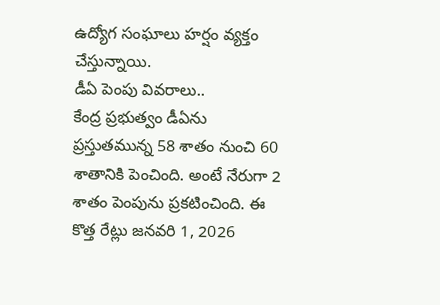ఉద్యోగ సంఘాలు హర్షం వ్యక్తం చేస్తున్నాయి.
డీఏ పెంపు వివరాలు..
కేంద్ర ప్రభుత్వం డీఏను ప్రస్తుతమున్న 58 శాతం నుంచి 60 శాతానికి పెంచింది. అంటే నేరుగా 2 శాతం పెంపును ప్రకటించింది. ఈ కొత్త రేట్లు జనవరి 1, 2026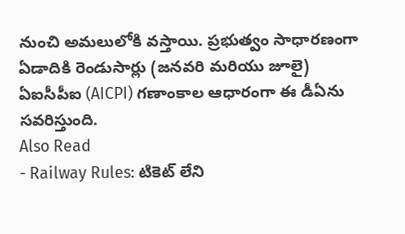నుంచి అమలులోకి వస్తాయి. ప్రభుత్వం సాధారణంగా ఏడాదికి రెండుసార్లు (జనవరి మరియు జూలై) ఏఐసీపీఐ (AICPI) గణాంకాల ఆధారంగా ఈ డీఏను సవరిస్తుంది.
Also Read
- Railway Rules: టికెట్ లేని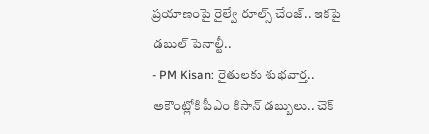ప్రయాణంపై రైల్వే రూల్స్ చేంజ్.. ఇకపై డబుల్ పెనాల్టీ..
- PM Kisan: రైతులకు శుభవార్త.. అకౌంట్లోకి పీఎం కిసాన్ డబ్బులు.. చెక్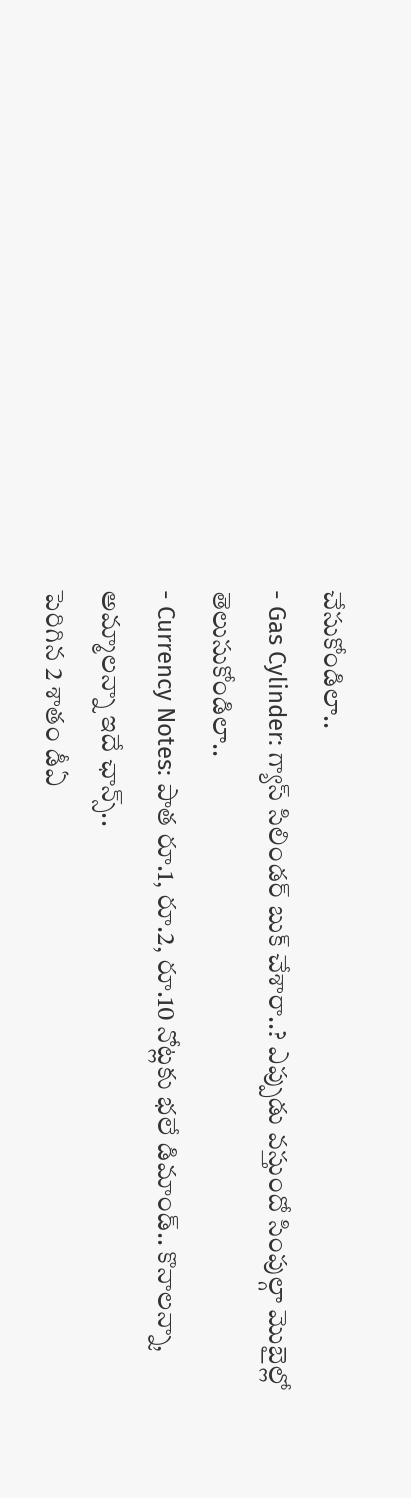చేసుకోండిలా..
- Gas Cylinder: గ్యాస్ సిలిండర్ బుక్ చేశారా..? ఎప్పుడు వస్తుందో సింపుల్గా మొబైల్లో తెలుసుకోండిలా..
- Currency Notes: పాత రూ.1, రూ.2, రూ.10 నోట్లకు భలే డిమాండ్.. కొనాలన్నా, అమ్మాలన్నా ఇదే ఛాన్స్..
పెరిగిన 2 శాతం డీఏ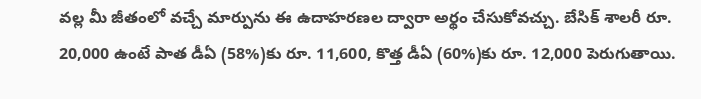వల్ల మీ జీతంలో వచ్చే మార్పును ఈ ఉదాహరణల ద్వారా అర్థం చేసుకోవచ్చు. బేసిక్ శాలరీ రూ. 20,000 ఉంటే పాత డీఏ (58%)కు రూ. 11,600, కొత్త డీఏ (60%)కు రూ. 12,000 పెరుగుతాయి.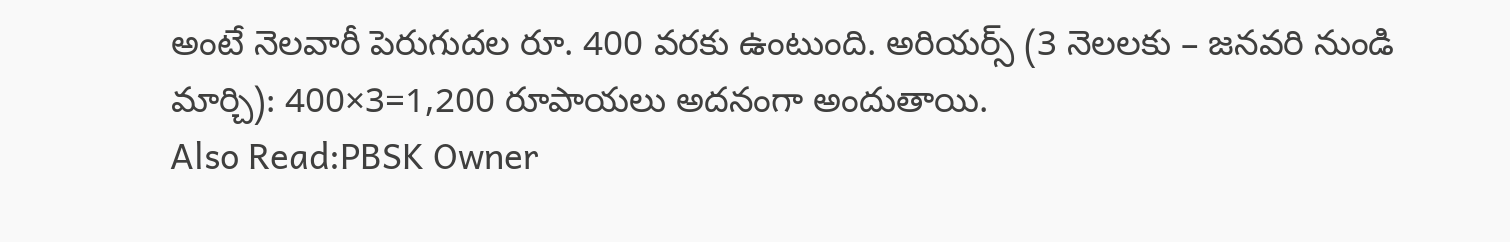అంటే నెలవారీ పెరుగుదల రూ. 400 వరకు ఉంటుంది. అరియర్స్ (3 నెలలకు – జనవరి నుండి మార్చి): 400×3=1,200 రూపాయలు అదనంగా అందుతాయి.
Also Read:PBSK Owner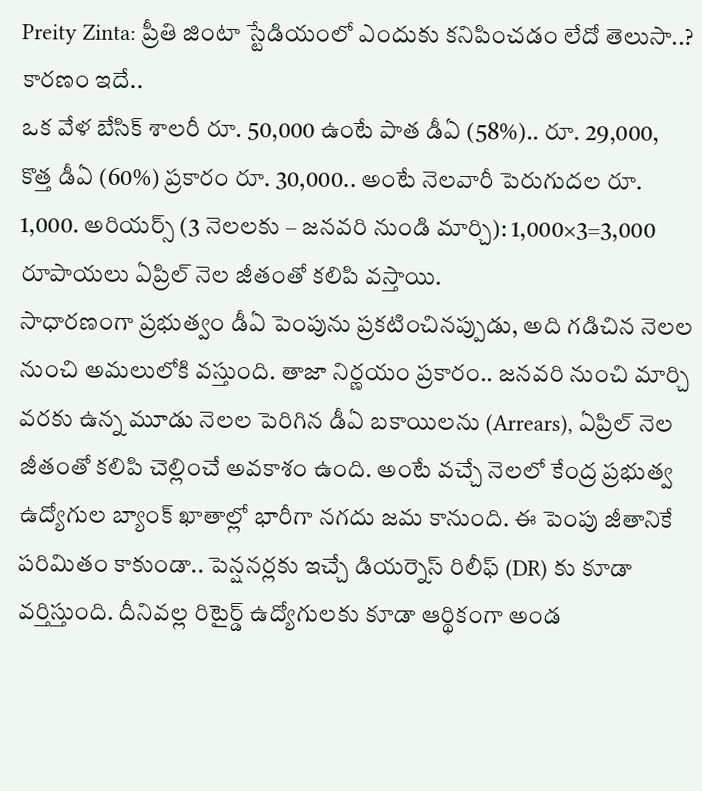Preity Zinta: ప్రీతి జింటా స్టేడియంలో ఎందుకు కనిపించడం లేదో తెలుసా..? కారణం ఇదే..
ఒక వేళ బేసిక్ శాలరీ రూ. 50,000 ఉంటే పాత డీఏ (58%).. రూ. 29,000, కొత్త డీఏ (60%) ప్రకారం రూ. 30,000.. అంటే నెలవారీ పెరుగుదల రూ. 1,000. అరియర్స్ (3 నెలలకు – జనవరి నుండి మార్చి): 1,000×3=3,000 రూపాయలు ఏప్రిల్ నెల జీతంతో కలిపి వస్తాయి.
సాధారణంగా ప్రభుత్వం డీఏ పెంపును ప్రకటించినప్పుడు, అది గడిచిన నెలల నుంచి అమలులోకి వస్తుంది. తాజా నిర్ణయం ప్రకారం.. జనవరి నుంచి మార్చి వరకు ఉన్న మూడు నెలల పెరిగిన డీఏ బకాయిలను (Arrears), ఏప్రిల్ నెల జీతంతో కలిపి చెల్లించే అవకాశం ఉంది. అంటే వచ్చే నెలలో కేంద్ర ప్రభుత్వ ఉద్యోగుల బ్యాంక్ ఖాతాల్లో భారీగా నగదు జమ కానుంది. ఈ పెంపు జీతానికే పరిమితం కాకుండా.. పెన్షనర్లకు ఇచ్చే డియర్నెస్ రిలీఫ్ (DR) కు కూడా వర్తిస్తుంది. దీనివల్ల రిటైర్డ్ ఉద్యోగులకు కూడా ఆర్థికంగా అండ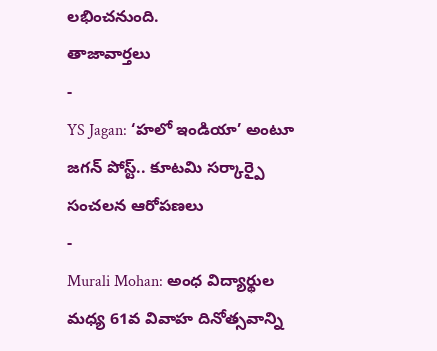లభించనుంది.
తాజావార్తలు
-
YS Jagan: ‘హలో ఇండియా’ అంటూ జగన్ పోస్ట్.. కూటమి సర్కార్పై సంచలన ఆరోపణలు
-
Murali Mohan: అంధ విద్యార్థుల మధ్య 61వ వివాహ దినోత్సవాన్ని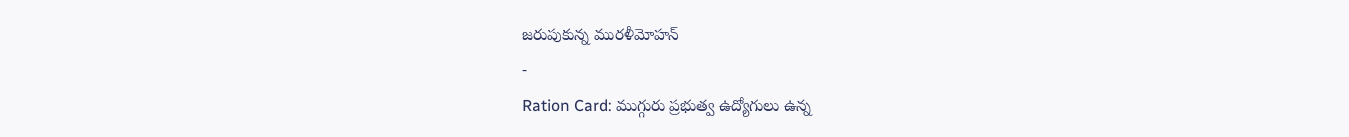జరుపుకున్న మురళీమోహన్
-
Ration Card: ముగ్గురు ప్రభుత్వ ఉద్యోగులు ఉన్న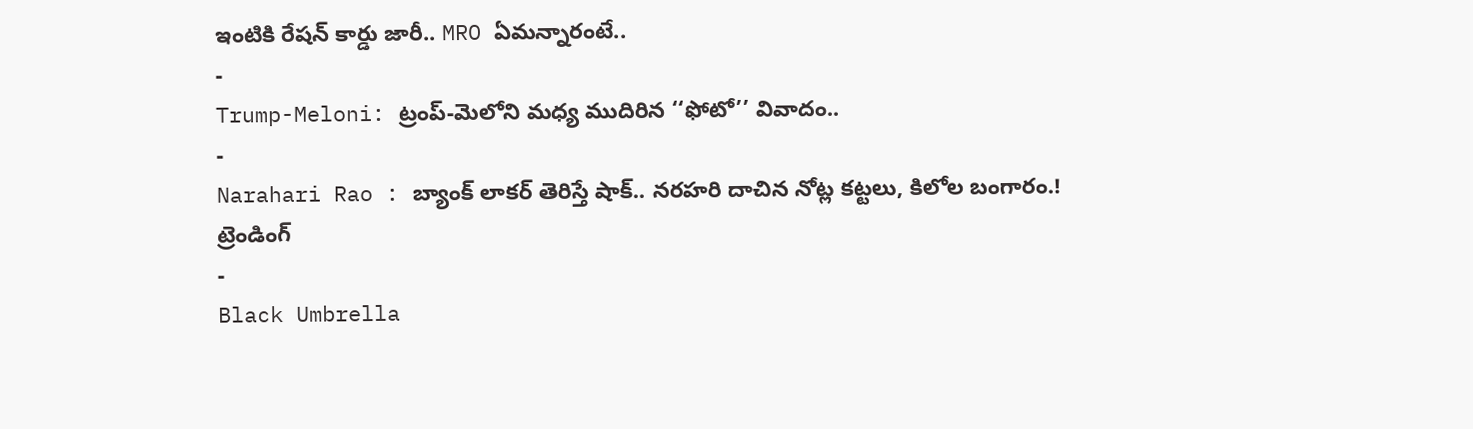ఇంటికి రేషన్ కార్డు జారీ.. MRO ఏమన్నారంటే..
-
Trump-Meloni: ట్రంప్-మెలోని మధ్య ముదిరిన ‘‘ఫోటో’’ వివాదం..
-
Narahari Rao : బ్యాంక్ లాకర్ తెరిస్తే షాక్.. నరహరి దాచిన నోట్ల కట్టలు, కిలోల బంగారం.!
ట్రెండింగ్
-
Black Umbrella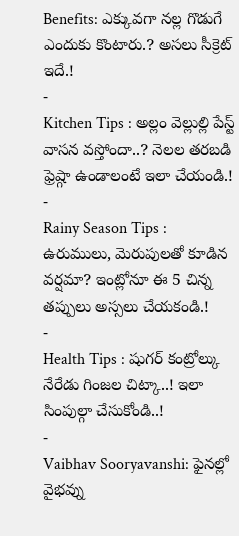Benefits: ఎక్కువగా నల్ల గొడుగే ఎందుకు కొంటారు.? అసలు సీక్రెట్ ఇదే.!
-
Kitchen Tips : అల్లం వెల్లుల్లి పేస్ట్ వాసన వస్తోందా..? నెలల తరబడి ఫ్రెష్గా ఉండాలంటే ఇలా చేయండి.!
-
Rainy Season Tips : ఉరుములు, మెరుపులతో కూడిన వర్షమా? ఇంట్లోనూ ఈ 5 చిన్న తప్పులు అస్సలు చేయకండి.!
-
Health Tips : షుగర్ కంట్రోల్కు నేరేడు గింజల చిట్కా..! ఇలా సింపుల్గా చేసుకోండి..!
-
Vaibhav Sooryavanshi: ఫైనల్లో వైభవ్ను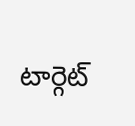టార్గెట్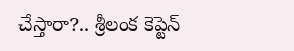చేస్తారా?.. శ్రీలంక కెప్టెన్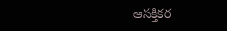ఆసక్తికర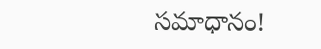సమాధానం!